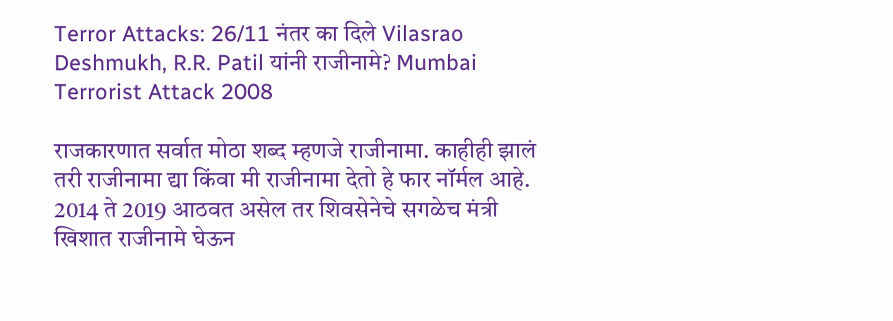Terror Attacks: 26/11 नंतर का दिले Vilasrao Deshmukh, R.R. Patil यांनी राजीनामे? Mumbai Terrorist Attack 2008

राजकारणात सर्वात मोठा शब्द म्हणजे राजीनामा. काहीही झालं तरी राजीनामा द्या किंवा मी राजीनामा देतो हे फार नॉर्मल आहे. 2014 ते 2019 आठवत असेल तर शिवसेनेचे सगळेच मंत्री खिशात राजीनामे घेऊन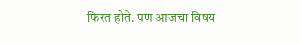फिरत होते. पण आजचा विषय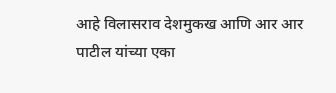आहे विलासराव देशमुकख आणि आर आर पाटील यांच्या एका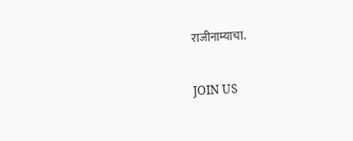राजीनाम्याचा.

JOIN US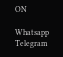ON

Whatsapp
Telegram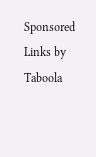Sponsored Links by Taboola